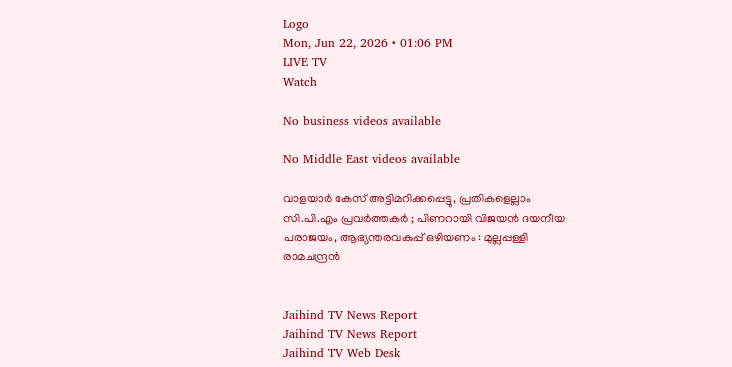Logo
Mon, Jun 22, 2026 • 01:06 PM
LIVE TV
Watch

No business videos available

No Middle East videos available

വാളയാർ കേസ് അട്ടിമറിക്കപ്പെട്ടു, പ്രതികളെല്ലാം സി.പി.എം പ്രവർത്തകർ ; പിണറായി വിജയന്‍ ദയനീയ പരാജയം, ആഭ്യന്തരവകുപ്പ് ഒഴിയണം : മുല്ലപ്പള്ളി രാമചന്ദ്രന്‍


Jaihind TV News Report
Jaihind TV News Report
Jaihind TV Web Desk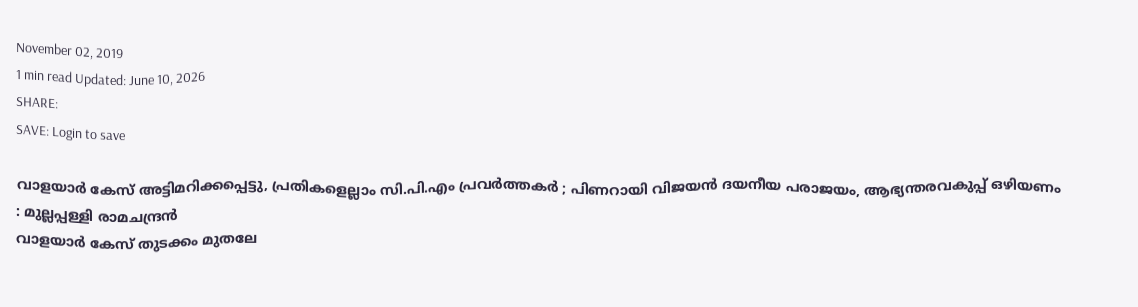November 02, 2019
1 min read Updated: June 10, 2026
SHARE:
SAVE: Login to save

വാളയാർ കേസ് അട്ടിമറിക്കപ്പെട്ടു, പ്രതികളെല്ലാം സി.പി.എം പ്രവർത്തകർ ; പിണറായി വിജയന്‍ ദയനീയ പരാജയം, ആഭ്യന്തരവകുപ്പ് ഒഴിയണം  : മുല്ലപ്പള്ളി രാമചന്ദ്രന്‍
വാളയാർ കേസ് തുടക്കം മുതലേ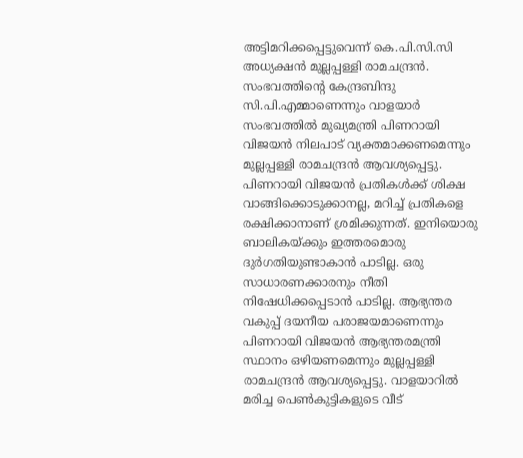അട്ടിമറിക്കപ്പെട്ടുവെന്ന് കെ.പി.സി.സി അധ്യക്ഷന്‍ മുല്ലപ്പള്ളി രാമചന്ദ്രന്‍. സംഭവത്തിന്‍റെ കേന്ദ്രബിന്ദു സി.പി.എമ്മാണെന്നും വാളയാര്‍ സംഭവത്തില്‍ മുഖ്യമന്ത്രി പിണറായി വിജയന്‍ നിലപാട് വ്യക്തമാക്കണമെന്നും മുല്ലപ്പള്ളി രാമചന്ദ്രന്‍ ആവശ്യപ്പെട്ടു. പിണറായി വിജയന്‍ പ്രതികള്‍ക്ക് ശിക്ഷ വാങ്ങിക്കൊടുക്കാനല്ല, മറിച്ച് പ്രതികളെ രക്ഷിക്കാനാണ് ശ്രമിക്കുന്നത്. ഇനിയൊരു ബാലികയ്ക്കും ഇത്തരമൊരു ദുർഗതിയുണ്ടാകാന്‍ പാടില്ല. ഒരു സാധാരണക്കാരനും നീതി നിഷേധിക്കപ്പെടാന്‍ പാടില്ല. ആഭ്യന്തര വകുപ്പ് ദയനീയ പരാജയമാണെന്നും പിണറായി വിജയന്‍ ആഭ്യന്തരമന്ത്രി സ്ഥാനം ഒഴിയണമെന്നും മുല്ലപ്പള്ളി രാമചന്ദ്രന്‍ ആവശ്യപ്പെട്ടു. വാളയാറിൽ മരിച്ച പെൺകുട്ടികളുടെ വീട്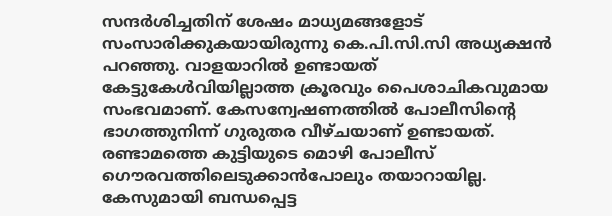സന്ദർശിച്ചതിന് ശേഷം മാധ്യമങ്ങളോട് സംസാരിക്കുകയായിരുന്നു കെ.പി.സി.സി അധ്യക്ഷന്‍ പറഞ്ഞു. വാളയാറില്‍ ഉണ്ടായത് കേട്ടുകേള്‍വിയില്ലാത്ത ക്രൂരവും പൈശാചികവുമായ സംഭവമാണ്. കേസന്വേഷണത്തില്‍ പോലീസിന്‍റെ ഭാഗത്തുനിന്ന് ഗുരുതര വീഴ്ചയാണ് ഉണ്ടായത്. രണ്ടാമത്തെ കുട്ടിയുടെ മൊഴി പോലീസ് ഗൌരവത്തിലെടുക്കാന്‍പോലും തയാറായില്ല. കേസുമായി ബന്ധപ്പെട്ട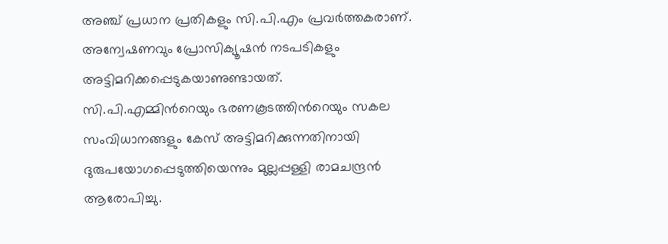അഞ്ച് പ്രധാന പ്രതികളും സി.പി.എം പ്രവർത്തകരാണ്. അന്വേഷണവും പ്രോസിക്യൂഷൻ നടപടികളും അട്ടിമറിക്കപ്പെടുകയാണുണ്ടായത്. സി.പി.എമ്മിന്‍റെയും ഭരണകൂടത്തിന്‍റെയും സകല സംവിധാനങ്ങളും കേസ് അട്ടിമറിക്കുന്നതിനായി ദുരുപയോഗപ്പെടുത്തിയെന്നും മുല്ലപ്പള്ളി രാമചന്ദ്രൻ ആരോപിച്ചു.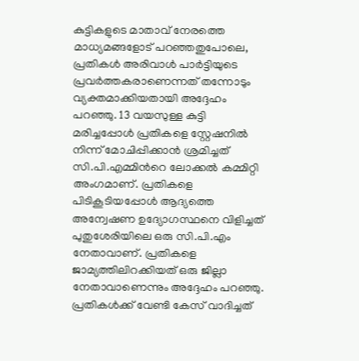കുട്ടികളുടെ മാതാവ് നേരത്തെ മാധ്യമങ്ങളോട് പറഞ്ഞതുപോലെ, പ്രതികൾ അരിവാൾ പാർട്ടിയുടെ പ്രവർത്തകരാണെന്നത് തന്നോടും വ്യക്തമാക്കിയതായി അദ്ദേഹം പറഞ്ഞു. 13 വയസുള്ള കുട്ടി മരിച്ചപ്പോൾ പ്രതികളെ സ്റ്റേഷനിൽ നിന്ന് മോചിപ്പിക്കാൻ ശ്രമിച്ചത് സി.പി.എമ്മിന്‍റെ ലോക്കൽ കമ്മിറ്റി അംഗമാണ്. പ്രതികളെ പിടികൂടിയപ്പോൾ ആദ്യത്തെ അന്വേഷണ ഉദ്യോഗസ്ഥനെ വിളിച്ചത് പുതുശേരിയിലെ ഒരു സി.പി.എം നേതാവാണ്. പ്രതികളെ ജാമ്യത്തിലിറക്കിയത് ഒരു ജില്ലാ നേതാവാണെന്നും അദ്ദേഹം പറഞ്ഞു. പ്രതികൾക്ക് വേണ്ടി കേസ് വാദിച്ചത്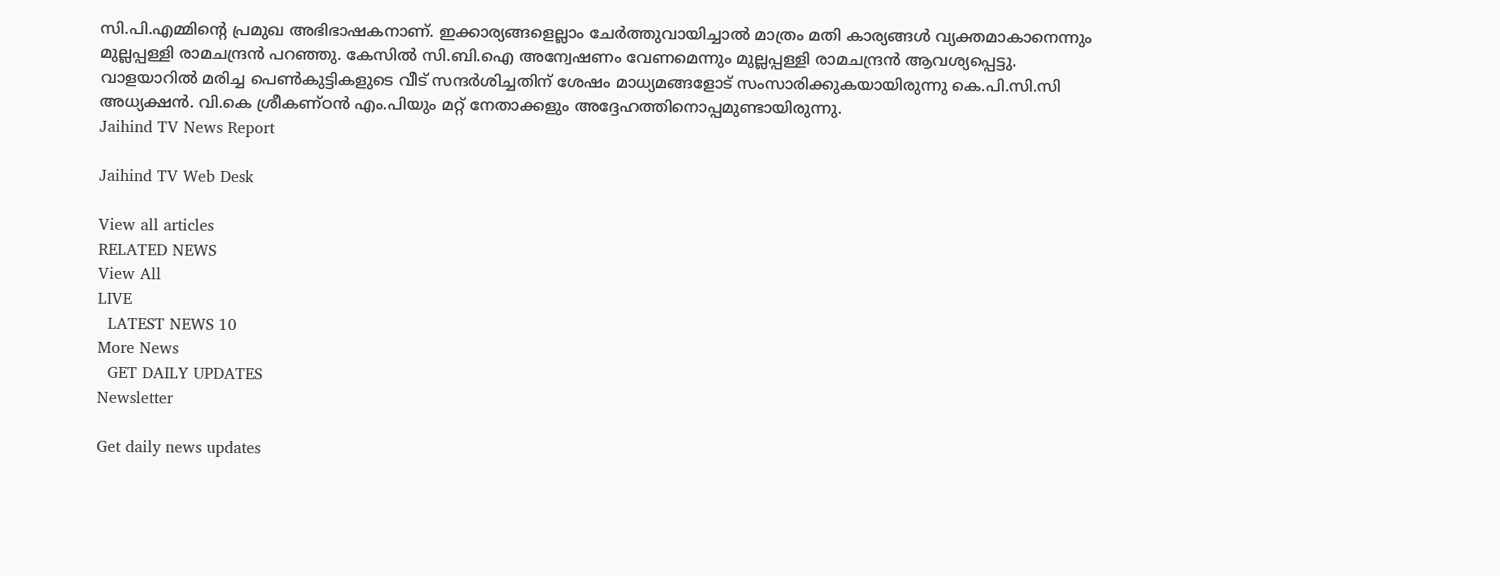സി.പി.എമ്മിന്‍റെ പ്രമുഖ അഭിഭാഷകനാണ്. ഇക്കാര്യങ്ങളെല്ലാം ചേർത്തുവായിച്ചാൽ മാത്രം മതി കാര്യങ്ങൾ വ്യക്തമാകാനെന്നും മുല്ലപ്പള്ളി രാമചന്ദ്രൻ പറഞ്ഞു. കേസില്‍ സി.ബി.ഐ അന്വേഷണം വേണമെന്നും മുല്ലപ്പള്ളി രാമചന്ദ്രന്‍ ആവശ്യപ്പെട്ടു. വാളയാറിൽ മരിച്ച പെൺകുട്ടികളുടെ വീട് സന്ദർശിച്ചതിന് ശേഷം മാധ്യമങ്ങളോട് സംസാരിക്കുകയായിരുന്നു കെ.പി.സി.സി അധ്യക്ഷന്‍. വി.കെ ശ്രീകണ്ഠന്‍ എം.പിയും മറ്റ് നേതാക്കളും അദ്ദേഹത്തിനൊപ്പമുണ്ടായിരുന്നു.
Jaihind TV News Report

Jaihind TV Web Desk

View all articles
RELATED NEWS
View All
LIVE
  LATEST NEWS 10
More News
  GET DAILY UPDATES
Newsletter

Get daily news updates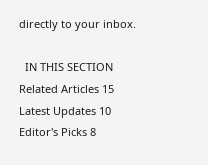directly to your inbox.

  IN THIS SECTION
Related Articles 15
Latest Updates 10
Editor's Picks 8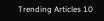Trending Articles 10